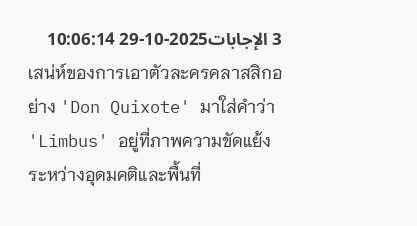3 الإجابات2025-10-29 10:06:14
เสน่ห์ของการเอาตัวละครคลาสสิกอย่าง 'Don Quixote' มาใส่คำว่า 'Limbus' อยู่ที่ภาพความขัดแย้งระหว่างอุดมคติและพื้นที่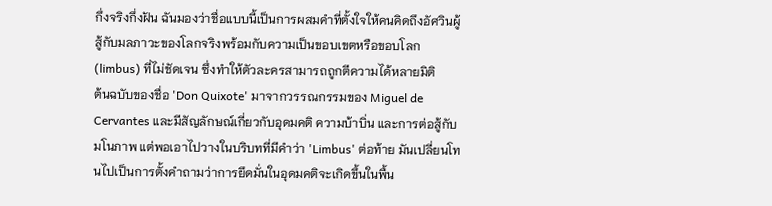กึ่งจริงกึ่งฝัน ฉันมองว่าชื่อแบบนี้เป็นการผสมคำที่ตั้งใจให้คนคิดถึงอัศวินผู้สู้กับมลภาวะของโลกจริงพร้อมกับความเป็นขอบเขตหรือขอบโลก (limbus) ที่ไม่ชัดเจน ซึ่งทำให้ตัวละครสามารถถูกตีความได้หลายมิติ
ต้นฉบับของชื่อ 'Don Quixote' มาจากวรรณกรรมของ Miguel de Cervantes และมีสัญลักษณ์เกี่ยวกับอุดมคติ ความบ้าบิ่น และการต่อสู้กับมโนภาพ แต่พอเอาไปวางในบริบทที่มีคำว่า 'Limbus' ต่อท้าย มันเปลี่ยนโทนไปเป็นการตั้งคำถามว่าการยึดมั่นในอุดมคติจะเกิดขึ้นในพื้น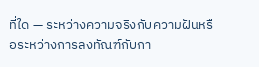ที่ใด — ระหว่างความจริงกับความฝันหรือระหว่างการลงทัณฑ์กับกา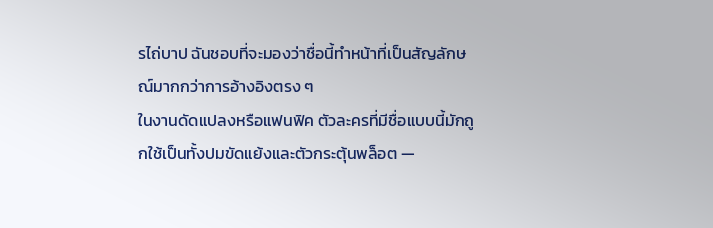รไถ่บาป ฉันชอบที่จะมองว่าชื่อนี้ทำหน้าที่เป็นสัญลักษณ์มากกว่าการอ้างอิงตรง ๆ
ในงานดัดแปลงหรือแฟนฟิค ตัวละครที่มีชื่อแบบนี้มักถูกใช้เป็นทั้งปมขัดแย้งและตัวกระตุ้นพล็อต —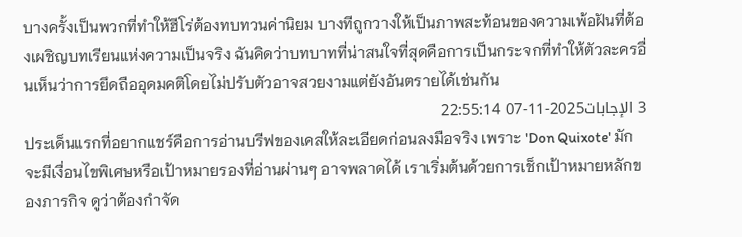บางครั้งเป็นพวกที่ทำให้ฮีโร่ต้องทบทวนค่านิยม บางทีถูกวางให้เป็นภาพสะท้อนของความเพ้อฝันที่ต้องเผชิญบทเรียนแห่งความเป็นจริง ฉันคิดว่าบทบาทที่น่าสนใจที่สุดคือการเป็นกระจกที่ทำให้ตัวละครอื่นเห็นว่าการยึดถืออุดมคติโดยไม่ปรับตัวอาจสวยงามแต่ยังอันตรายได้เช่นกัน
3 الإجابات2025-11-07 22:55:14
ประเด็นแรกที่อยากแชร์คือการอ่านบรีฟของเคสให้ละเอียดก่อนลงมือจริง เพราะ 'Don Quixote' มักจะมีเงื่อนไขพิเศษหรือเป้าหมายรองที่อ่านผ่านๆ อาจพลาดได้ เราเริ่มต้นด้วยการเช็กเป้าหมายหลักของภารกิจ ดูว่าต้องกำจัด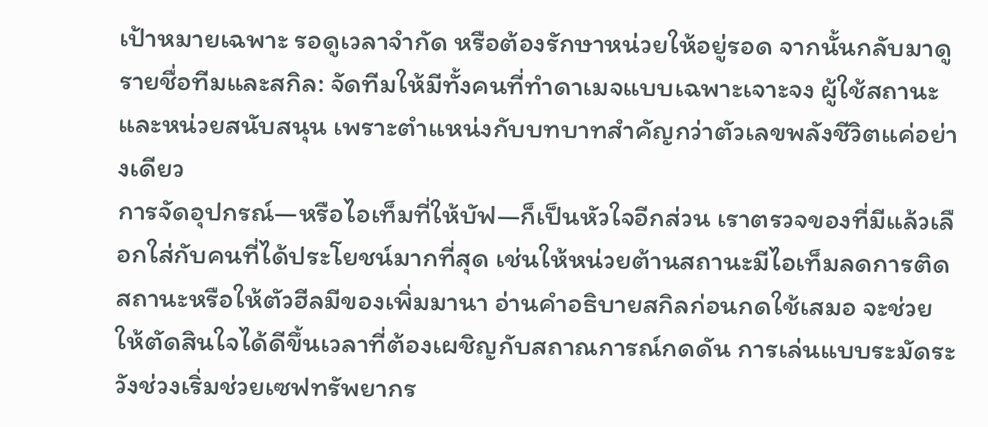เป้าหมายเฉพาะ รอดูเวลาจำกัด หรือต้องรักษาหน่วยให้อยู่รอด จากนั้นกลับมาดูรายชื่อทีมและสกิล: จัดทีมให้มีทั้งคนที่ทำดาเมจแบบเฉพาะเจาะจง ผู้ใช้สถานะ และหน่วยสนับสนุน เพราะตำแหน่งกับบทบาทสำคัญกว่าตัวเลขพลังชีวิตแค่อย่างเดียว
การจัดอุปกรณ์—หรือไอเท็มที่ให้บัฟ—ก็เป็นหัวใจอีกส่วน เราตรวจของที่มีแล้วเลือกใส่กับคนที่ได้ประโยชน์มากที่สุด เช่นให้หน่วยต้านสถานะมีไอเท็มลดการติดสถานะหรือให้ตัวฮีลมีของเพิ่มมานา อ่านคำอธิบายสกิลก่อนกดใช้เสมอ จะช่วยให้ตัดสินใจได้ดีขึ้นเวลาที่ต้องเผชิญกับสถาณการณ์กดดัน การเล่นแบบระมัดระวังช่วงเริ่มช่วยเซฟทรัพยากร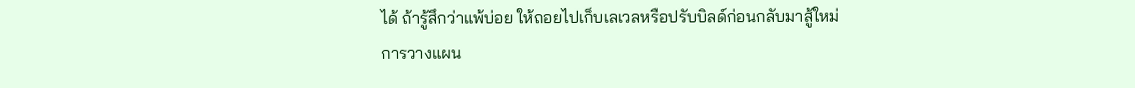ได้ ถ้ารู้สึกว่าแพ้บ่อย ให้ถอยไปเก็บเลเวลหรือปรับบิลด์ก่อนกลับมาสู้ใหม่
การวางแผน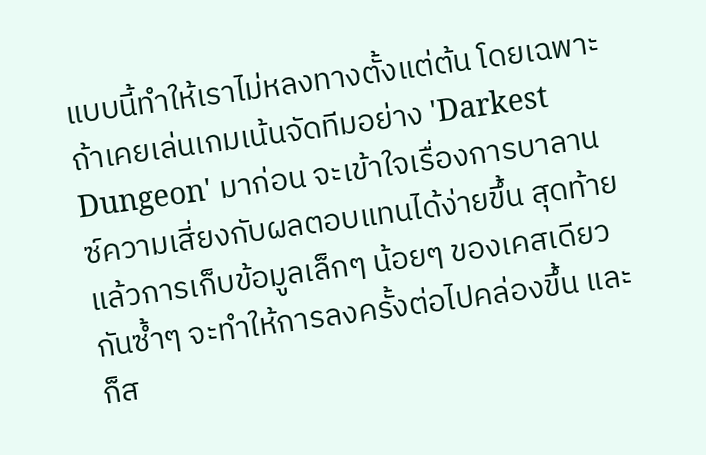แบบนี้ทำให้เราไม่หลงทางตั้งแต่ต้น โดยเฉพาะถ้าเคยเล่นเกมเน้นจัดทีมอย่าง 'Darkest Dungeon' มาก่อน จะเข้าใจเรื่องการบาลานซ์ความเสี่ยงกับผลตอบแทนได้ง่ายขึ้น สุดท้ายแล้วการเก็บข้อมูลเล็กๆ น้อยๆ ของเคสเดียวกันซ้ำๆ จะทำให้การลงครั้งต่อไปคล่องขึ้น และก็ส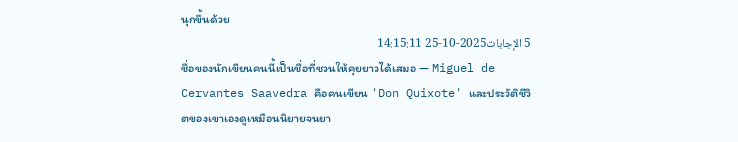นุกขึ้นด้วย
5 الإجابات2025-10-25 14:15:11
ชื่อของนักเขียนคนนี้เป็นชื่อที่ชวนให้คุยยาวได้เสมอ — Miguel de Cervantes Saavedra คือคนเขียน 'Don Quixote' และประวัติชีวิตของเขาเองดูเหมือนนิยายจนยา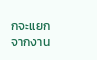กจะแยกจากงาน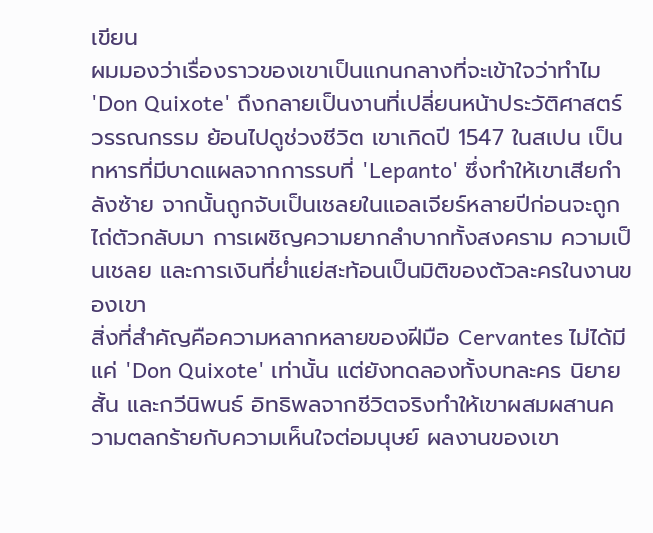เขียน
ผมมองว่าเรื่องราวของเขาเป็นแกนกลางที่จะเข้าใจว่าทำไม 'Don Quixote' ถึงกลายเป็นงานที่เปลี่ยนหน้าประวัติศาสตร์วรรณกรรม ย้อนไปดูช่วงชีวิต เขาเกิดปี 1547 ในสเปน เป็นทหารที่มีบาดแผลจากการรบที่ 'Lepanto' ซึ่งทำให้เขาเสียกำลังซ้าย จากนั้นถูกจับเป็นเชลยในแอลเจียร์หลายปีก่อนจะถูกไถ่ตัวกลับมา การเผชิญความยากลำบากทั้งสงคราม ความเป็นเชลย และการเงินที่ย่ำแย่สะท้อนเป็นมิติของตัวละครในงานของเขา
สิ่งที่สำคัญคือความหลากหลายของฝีมือ Cervantes ไม่ได้มีแค่ 'Don Quixote' เท่านั้น แต่ยังทดลองทั้งบทละคร นิยายสั้น และกวีนิพนธ์ อิทธิพลจากชีวิตจริงทำให้เขาผสมผสานความตลกร้ายกับความเห็นใจต่อมนุษย์ ผลงานของเขา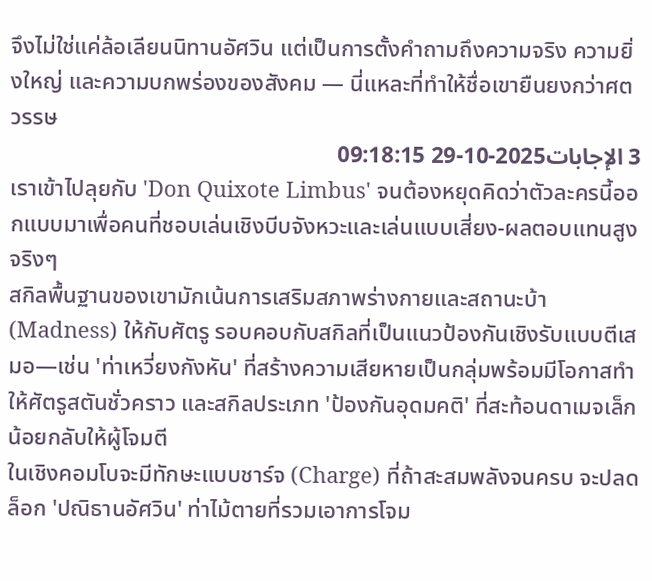จึงไม่ใช่แค่ล้อเลียนนิทานอัศวิน แต่เป็นการตั้งคำถามถึงความจริง ความยิ่งใหญ่ และความบกพร่องของสังคม — นี่แหละที่ทำให้ชื่อเขายืนยงกว่าศตวรรษ
3 الإجابات2025-10-29 09:18:15
เราเข้าไปลุยกับ 'Don Quixote Limbus' จนต้องหยุดคิดว่าตัวละครนี้ออกแบบมาเพื่อคนที่ชอบเล่นเชิงบีบจังหวะและเล่นแบบเสี่ยง-ผลตอบแทนสูงจริงๆ
สกิลพื้นฐานของเขามักเน้นการเสริมสภาพร่างกายและสถานะบ้า (Madness) ให้กับศัตรู รอบคอบกับสกิลที่เป็นแนวป้องกันเชิงรับแบบตีเสมอ—เช่น 'ท่าเหวี่ยงกังหัน' ที่สร้างความเสียหายเป็นกลุ่มพร้อมมีโอกาสทำให้ศัตรูสตันชั่วคราว และสกิลประเภท 'ป้องกันอุดมคติ' ที่สะท้อนดาเมจเล็กน้อยกลับให้ผู้โจมตี
ในเชิงคอมโบจะมีทักษะแบบชาร์จ (Charge) ที่ถ้าสะสมพลังจนครบ จะปลดล็อก 'ปณิธานอัศวิน' ท่าไม้ตายที่รวมเอาการโจม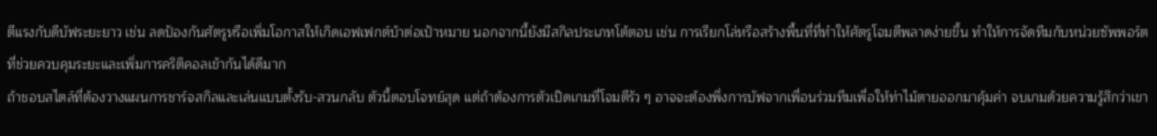ตีแรงกับดีบัฟระยะยาว เช่น ลดป้องกันศัตรูหรือเพิ่มโอกาสให้เกิดเอฟเฟกต์บ้าต่อเป้าหมาย นอกจากนี้ยังมีสกิลประเภทโต้ตอบ เช่น การเรียกโล่หรือสร้างพื้นที่ที่ทำให้ศัตรูโจมตีพลาดง่ายขึ้น ทำให้การจัดทีมกับหน่วยซัพพอร์ตที่ช่วยควบคุมระยะและเพิ่มการคริติคอลเข้ากันได้ดีมาก
ถ้าชอบสไตล์ที่ต้องวางแผนการชาร์จสกิลและเล่นแบบตั้งรับ-สวนกลับ ตัวนี้ตอบโจทย์สุด แต่ถ้าต้องการตัวเปิดเกมที่โจมตีรัว ๆ อาจจะต้องพึ่งการบัฟจากเพื่อนร่วมทีมเพื่อให้ท่าไม้ตายออกมาคุ้มค่า จบเกมด้วยความรู้สึกว่าเขา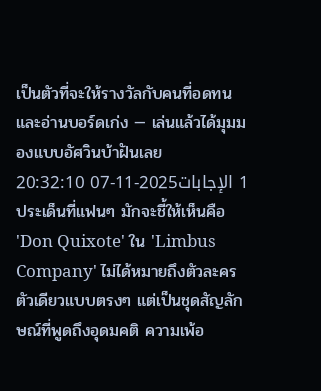เป็นตัวที่จะให้รางวัลกับคนที่อดทนและอ่านบอร์ดเก่ง — เล่นแล้วได้มุมมองแบบอัศวินบ้าฝันเลย
1 الإجابات2025-11-07 20:32:10
ประเด็นที่แฟนๆ มักจะชี้ให้เห็นคือ 'Don Quixote' ใน 'Limbus Company' ไม่ได้หมายถึงตัวละครตัวเดียวแบบตรงๆ แต่เป็นชุดสัญลักษณ์ที่พูดถึงอุดมคติ ความเพ้อ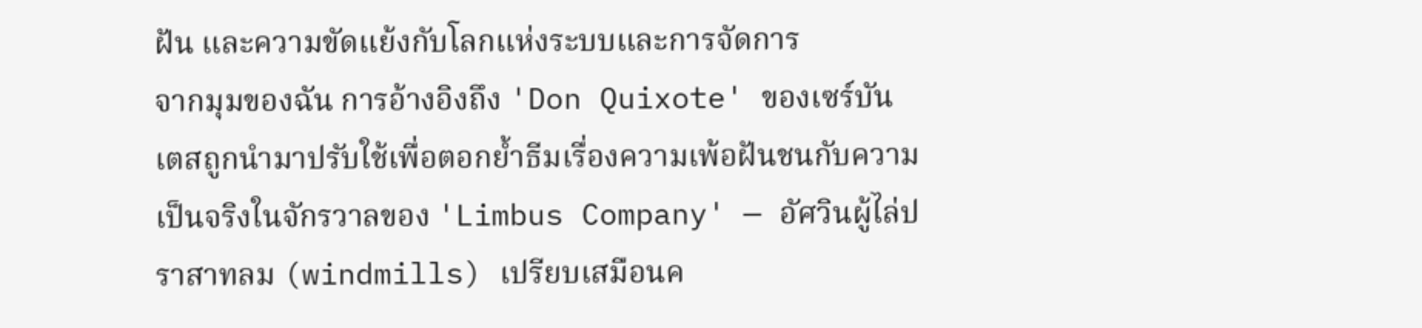ฝัน และความขัดแย้งกับโลกแห่งระบบและการจัดการ
จากมุมของฉัน การอ้างอิงถึง 'Don Quixote' ของเซร์บันเตสถูกนำมาปรับใช้เพื่อตอกย้ำธีมเรื่องความเพ้อฝันชนกับความเป็นจริงในจักรวาลของ 'Limbus Company' — อัศวินผู้ไล่ปราสาทลม (windmills) เปรียบเสมือนค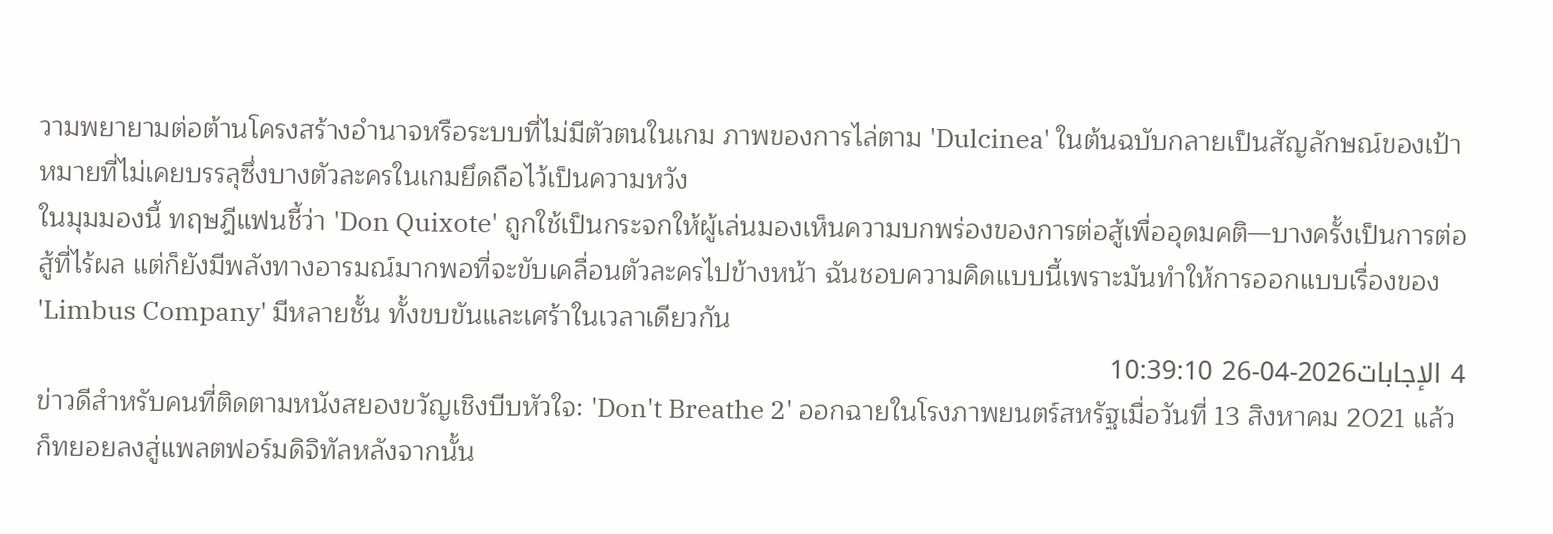วามพยายามต่อต้านโครงสร้างอำนาจหรือระบบที่ไม่มีตัวตนในเกม ภาพของการไล่ตาม 'Dulcinea' ในต้นฉบับกลายเป็นสัญลักษณ์ของเป้าหมายที่ไม่เคยบรรลุซึ่งบางตัวละครในเกมยึดถือไว้เป็นความหวัง
ในมุมมองนี้ ทฤษฎีแฟนชี้ว่า 'Don Quixote' ถูกใช้เป็นกระจกให้ผู้เล่นมองเห็นความบกพร่องของการต่อสู้เพื่ออุดมคติ—บางครั้งเป็นการต่อสู้ที่ไร้ผล แต่ก็ยังมีพลังทางอารมณ์มากพอที่จะขับเคลื่อนตัวละครไปข้างหน้า ฉันชอบความคิดแบบนี้เพราะมันทำให้การออกแบบเรื่องของ 'Limbus Company' มีหลายชั้น ทั้งขบขันและเศร้าในเวลาเดียวกัน
4 الإجابات2026-04-26 10:39:10
ข่าวดีสำหรับคนที่ติดตามหนังสยองขวัญเชิงบีบหัวใจ: 'Don't Breathe 2' ออกฉายในโรงภาพยนตร์สหรัฐเมื่อวันที่ 13 สิงหาคม 2021 แล้วก็ทยอยลงสู่แพลตฟอร์มดิจิทัลหลังจากนั้น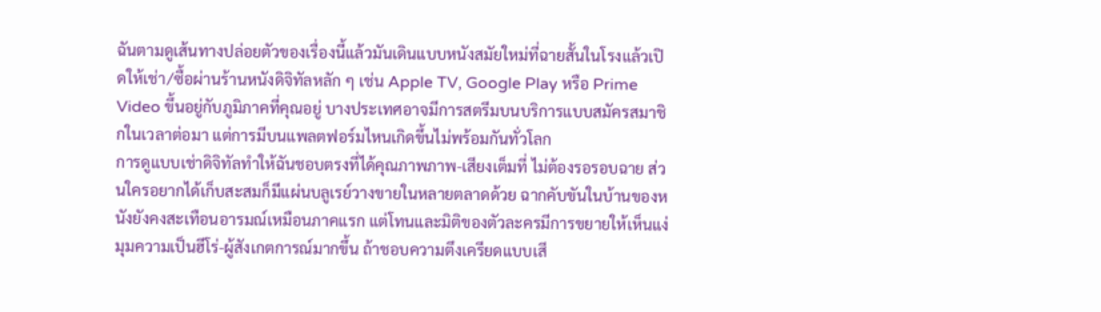ฉันตามดูเส้นทางปล่อยตัวของเรื่องนี้แล้วมันเดินแบบหนังสมัยใหม่ที่ฉายสั้นในโรงแล้วเปิดให้เช่า/ซื้อผ่านร้านหนังดิจิทัลหลัก ๆ เช่น Apple TV, Google Play หรือ Prime Video ขึ้นอยู่กับภูมิภาคที่คุณอยู่ บางประเทศอาจมีการสตรีมบนบริการแบบสมัครสมาชิกในเวลาต่อมา แต่การมีบนแพลตฟอร์มไหนเกิดขึ้นไม่พร้อมกันทั่วโลก
การดูแบบเช่าดิจิทัลทำให้ฉันชอบตรงที่ได้คุณภาพภาพ-เสียงเต็มที่ ไม่ต้องรอรอบฉาย ส่วนใครอยากได้เก็บสะสมก็มีแผ่นบลูเรย์วางขายในหลายตลาดด้วย ฉากคับขันในบ้านของหนังยังคงสะเทือนอารมณ์เหมือนภาคแรก แต่โทนและมิติของตัวละครมีการขยายให้เห็นแง่มุมความเป็นฮีโร่-ผู้สังเกตการณ์มากขึ้น ถ้าชอบความตึงเครียดแบบเสี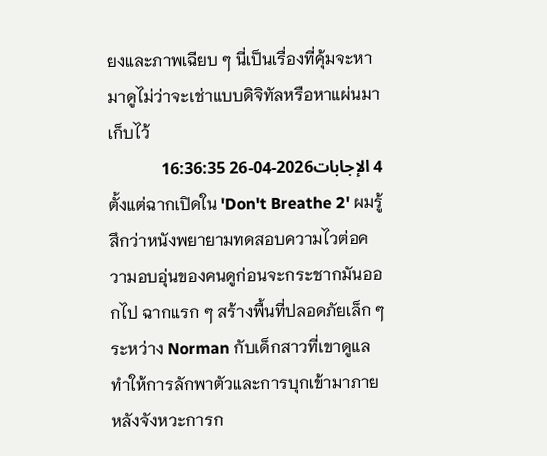ยงและภาพเฉียบ ๆ นี่เป็นเรื่องที่คุ้มจะหามาดูไม่ว่าจะเช่าแบบดิจิทัลหรือหาแผ่นมาเก็บไว้
4 الإجابات2026-04-26 16:36:35
ตั้งแต่ฉากเปิดใน 'Don't Breathe 2' ผมรู้สึกว่าหนังพยายามทดสอบความไวต่อความอบอุ่นของคนดูก่อนจะกระชากมันออกไป ฉากแรก ๆ สร้างพื้นที่ปลอดภัยเล็ก ๆ ระหว่าง Norman กับเด็กสาวที่เขาดูแล ทำให้การลักพาตัวและการบุกเข้ามาภายหลังจังหวะการก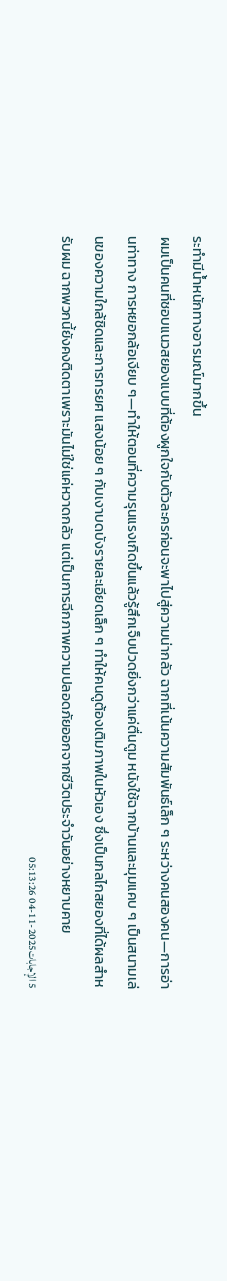ระทำมีน้ำหนักทางอารมณ์มากขึ้น
ผมเป็นคนที่ชอบแนวสยองแบบที่ต้องผูกใจกับตัวละครก่อนจะพาไปสู่ความน่ากลัว ฉากที่เน้นความสัมพันธ์เล็ก ๆ ระหว่างคนสองคน—การอ่านท่าทาง การหยอกล้อเงียบ ๆ—ทำให้ตอนที่ความรุนแรงเกิดขึ้นแล้วรู้สึกเจ็บปวดยิ่งกว่าแค่ตื่นตูม หนังใช้ฉากบ้านและมุมแคบ ๆ เป็นสนามเล่นของความใกล้ชิดและการทรยศ แสงน้อย ๆ กับเงาบดบังรายละเอียดเล็ก ๆ ทำให้คนดูต้องเติมภาพในหัวเอง ซึ่งเป็นกลไกสยองที่ได้ผลสำหรับผม ฉากพวกนี้ยังคงติดตาเพราะมันไม่ใช่แค่หวาดกลัว แต่เป็นการฉีกภาพความปลอดภัยออกจากชีวิตประจำวันอย่างหยาบคาย
5 الإجابات2025-11-04 05:13:26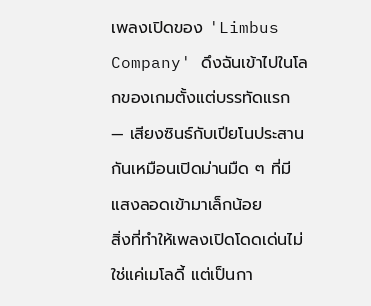เพลงเปิดของ 'Limbus Company' ดึงฉันเข้าไปในโลกของเกมตั้งแต่บรรทัดแรก — เสียงซินธ์กับเปียโนประสานกันเหมือนเปิดม่านมืด ๆ ที่มีแสงลอดเข้ามาเล็กน้อย
สิ่งที่ทำให้เพลงเปิดโดดเด่นไม่ใช่แค่เมโลดี้ แต่เป็นกา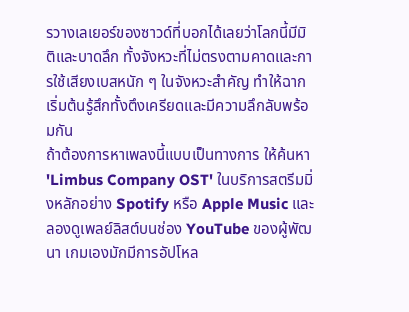รวางเลเยอร์ของซาวด์ที่บอกได้เลยว่าโลกนี้มีมิติและบาดลึก ทั้งจังหวะที่ไม่ตรงตามคาดและการใช้เสียงเบสหนัก ๆ ในจังหวะสำคัญ ทำให้ฉากเริ่มต้นรู้สึกทั้งตึงเครียดและมีความลึกลับพร้อมกัน
ถ้าต้องการหาเพลงนี้แบบเป็นทางการ ให้ค้นหา 'Limbus Company OST' ในบริการสตรีมมิ่งหลักอย่าง Spotify หรือ Apple Music และลองดูเพลย์ลิสต์บนช่อง YouTube ของผู้พัฒนา เกมเองมักมีการอัปโหล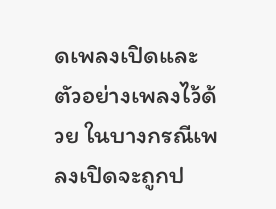ดเพลงเปิดและตัวอย่างเพลงไว้ด้วย ในบางกรณีเพลงเปิดจะถูกป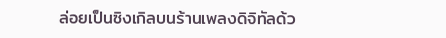ล่อยเป็นซิงเกิลบนร้านเพลงดิจิทัลด้ว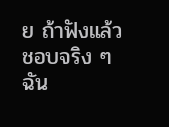ย ถ้าฟังแล้วชอบจริง ๆ ฉัน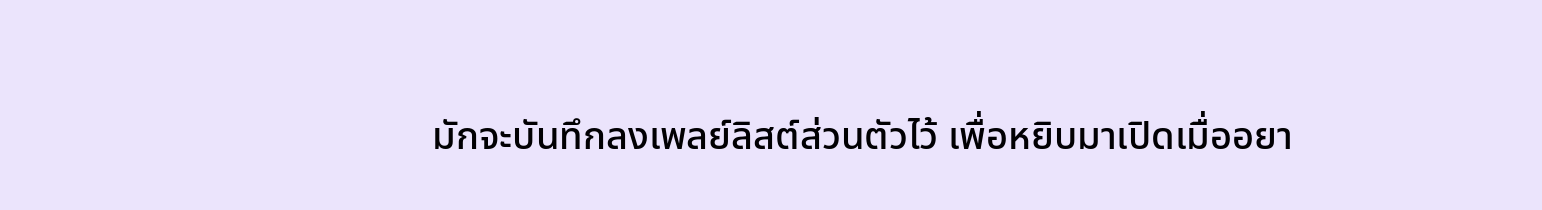มักจะบันทึกลงเพลย์ลิสต์ส่วนตัวไว้ เพื่อหยิบมาเปิดเมื่ออยา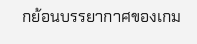กย้อนบรรยากาศของเกม